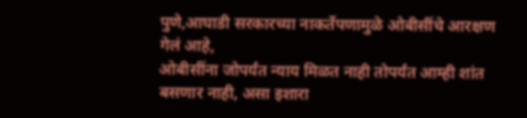पुणे,आघाडी सरकारच्या नाकर्तेपणामुळे ओबीसींचे आरक्षण गेलं आहे,
ओबीसींना जोपर्यंत न्याय मिळत नाही तोपर्यंत आम्ही शांत बसणार नाही, असा इशारा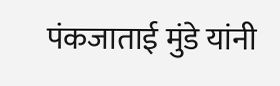पंकजाताई मुंडे यांनी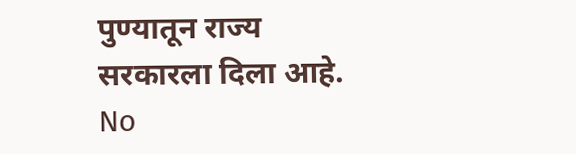पुण्यातून राज्य सरकारला दिला आहे.
No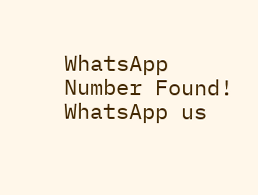WhatsApp Number Found!
WhatsApp us